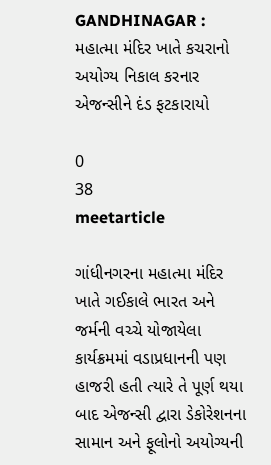GANDHINAGAR : મહાત્મા મંદિર ખાતે કચરાનો અયોગ્ય નિકાલ કરનાર એજન્સીને દંડ ફટકારાયો

0
38
meetarticle

ગાંધીનગરના મહાત્મા મંદિર ખાતે ગઈકાલે ભારત અને જર્મની વચ્ચે યોજાયેલા કાર્યક્રમમાં વડાપ્રધાનની પણ હાજરી હતી ત્યારે તે પૂર્ણ થયા બાદ એજન્સી દ્વારા ડેકોરેશનના સામાન અને ફૂલોનો અયોગ્યની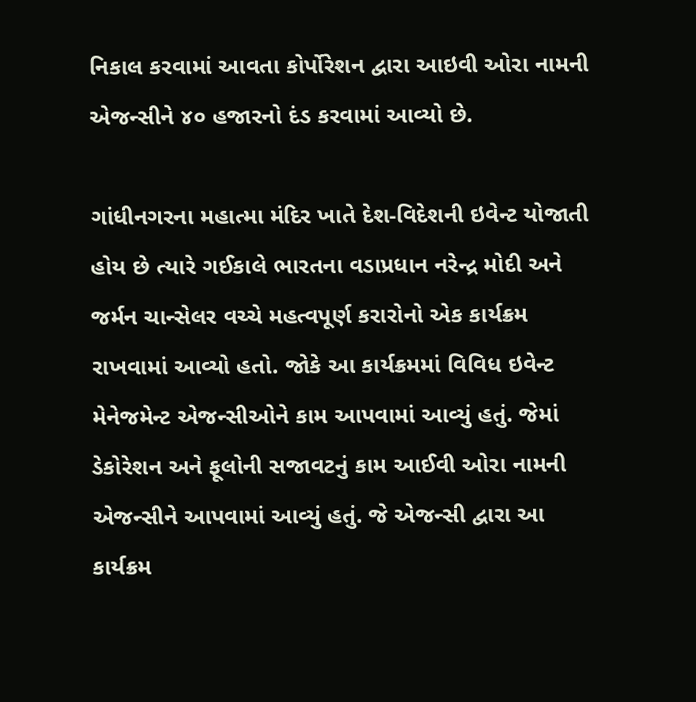નિકાલ કરવામાં આવતા કોર્પોરેશન દ્વારા આઇવી ઓરા નામની એજન્સીને ૪૦ હજારનો દંડ કરવામાં આવ્યો છે.

ગાંધીનગરના મહાત્મા મંદિર ખાતે દેશ-વિદેશની ઇવેન્ટ યોજાતી હોય છે ત્યારે ગઈકાલે ભારતના વડાપ્રધાન નરેન્દ્ર મોદી અને જર્મન ચાન્સેલર વચ્ચે મહત્વપૂર્ણ કરારોનો એક કાર્યક્રમ રાખવામાં આવ્યો હતો. જોકે આ કાર્યક્રમમાં વિવિધ ઇવેન્ટ મેનેજમેન્ટ એજન્સીઓને કામ આપવામાં આવ્યું હતું. જેમાં ડેકોરેશન અને ફૂલોની સજાવટનું કામ આઈવી ઓરા નામની એજન્સીને આપવામાં આવ્યું હતું. જે એજન્સી દ્વારા આ કાર્યક્રમ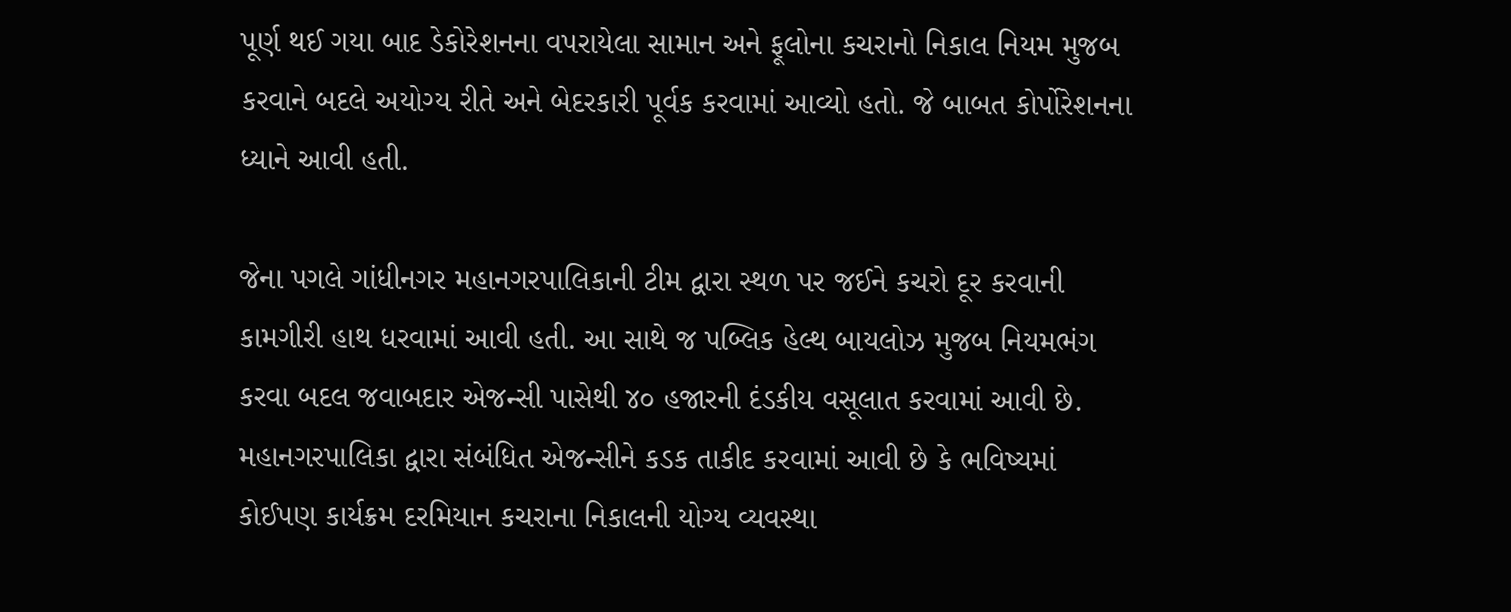પૂર્ણ થઈ ગયા બાદ ડેકોરેશનના વપરાયેલા સામાન અને ફૂલોના કચરાનો નિકાલ નિયમ મુજબ કરવાને બદલે અયોગ્ય રીતે અને બેદરકારી પૂર્વક કરવામાં આવ્યો હતો. જે બાબત કોર્પોરેશનના ધ્યાને આવી હતી.

જેના પગલે ગાંધીનગર મહાનગરપાલિકાની ટીમ દ્વારા સ્થળ પર જઈને કચરો દૂર કરવાની કામગીરી હાથ ધરવામાં આવી હતી. આ સાથે જ પબ્લિક હેલ્થ બાયલોઝ મુજબ નિયમભંગ કરવા બદલ જવાબદાર એજન્સી પાસેથી ૪૦ હજારની દંડકીય વસૂલાત કરવામાં આવી છે. મહાનગરપાલિકા દ્વારા સંબંધિત એજન્સીને કડક તાકીદ કરવામાં આવી છે કે ભવિષ્યમાં કોઈપણ કાર્યક્રમ દરમિયાન કચરાના નિકાલની યોગ્ય વ્યવસ્થા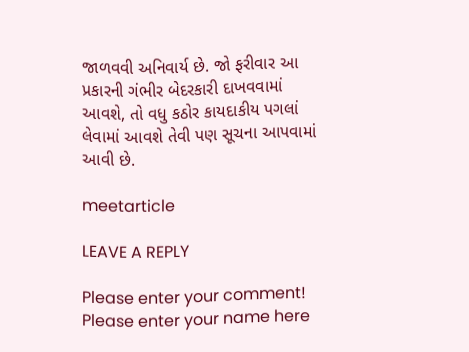જાળવવી અનિવાર્ય છે. જો ફરીવાર આ પ્રકારની ગંભીર બેદરકારી દાખવવામાં આવશે, તો વધુ કઠોર કાયદાકીય પગલાં લેવામાં આવશે તેવી પણ સૂચના આપવામાં આવી છે.

meetarticle

LEAVE A REPLY

Please enter your comment!
Please enter your name here